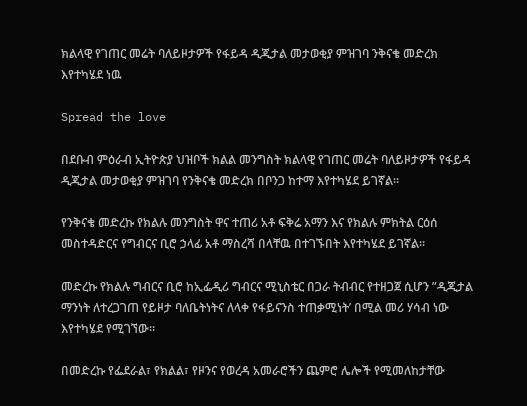ክልላዊ የገጠር መሬት ባለይዞታዎች የፋይዳ ዲጂታል መታወቂያ ምዝገባ ንቅናቄ መድረክ እየተካሄደ ነዉ

Spread the love

በደቡብ ምዕራብ ኢትዮጵያ ህዝቦች ክልል መንግስት ክልላዊ የገጠር መሬት ባለይዞታዎች የፋይዳ ዲጂታል መታወቂያ ምዝገባ የንቅናቄ መድረክ በቦንጋ ከተማ እየተካሄደ ይገኛል።

የንቅናቄ መድረኩ የክልሉ መንግስት ዋና ተጠሪ አቶ ፍቅሬ አማን እና የክልሉ ምክትል ርዕሰ መስተዳድርና የግብርና ቢሮ ኃላፊ አቶ ማስረሻ በላቸዉ በተገኙበት እየተካሄደ ይገኛል።

መድረኩ የክልሉ ግብርና ቢሮ ከኢፌዲሪ ግብርና ሚኒስቴር በጋራ ትብብር የተዘጋጀ ሲሆን ”ዲጂታል ማንነት ለተረጋገጠ የይዞታ ባለቤትነትና ለላቀ የፋይናንስ ተጠቃሚነት’ በሚል መሪ ሃሳብ ነው እየተካሄደ የሚገኘው።

በመድረኩ የፌደራል፣ የክልል፣ የዞንና የወረዳ አመራሮችን ጨምሮ ሌሎች የሚመለከታቸው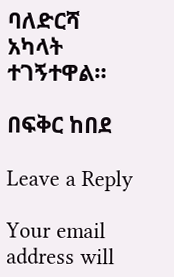ባለድርሻ አካላት ተገኝተዋል።

በፍቅር ከበደ

Leave a Reply

Your email address will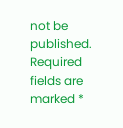not be published. Required fields are marked *